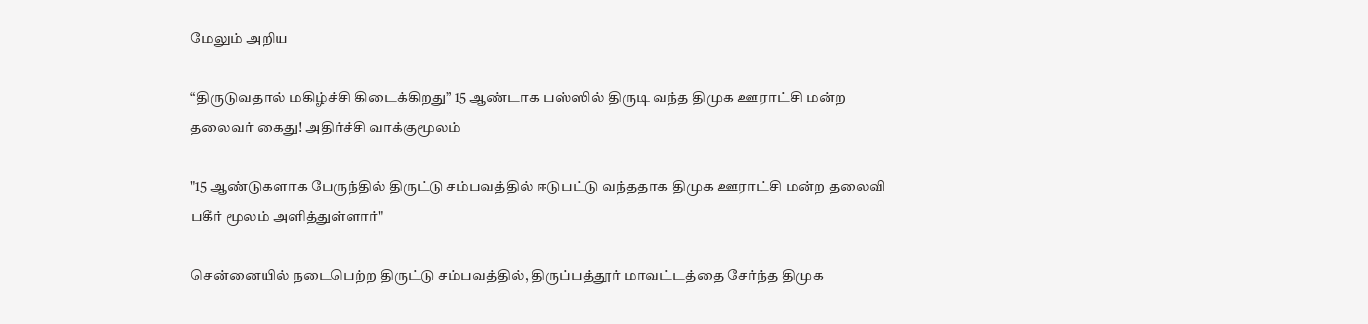மேலும் அறிய

“திருடுவதால் மகிழ்ச்சி கிடைக்கிறது” 15 ஆண்டாக பஸ்ஸில் திருடி வந்த திமுக ஊராட்சி மன்ற தலைவர் கைது! அதிர்ச்சி வாக்குமூலம்

"15 ஆண்டுகளாக பேருந்தில் திருட்டு சம்பவத்தில் ஈடுபட்டு வந்ததாக திமுக ஊராட்சி மன்ற தலைவி பகீர் மூலம் அளித்துள்ளார்"

சென்னையில் நடைபெற்ற திருட்டு சம்பவத்தில், திருப்பத்தூர் மாவட்டத்தை சேர்ந்த திமுக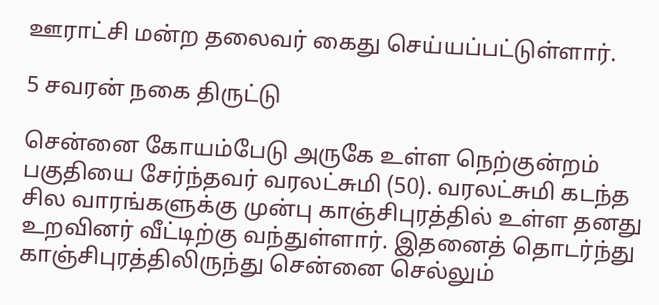ஊராட்சி மன்ற தலைவர் கைது செய்யப்பட்டுள்ளார்.

5 சவரன் நகை திருட்டு

சென்னை கோயம்பேடு அருகே உள்ள நெற்குன்றம் பகுதியை சேர்ந்தவர் வரலட்சுமி (50). வரலட்சுமி கடந்த சில வாரங்களுக்கு முன்பு காஞ்சிபுரத்தில் உள்ள தனது உறவினர் வீட்டிற்கு வந்துள்ளார். இதனைத் தொடர்ந்து காஞ்சிபுரத்திலிருந்து சென்னை செல்லும்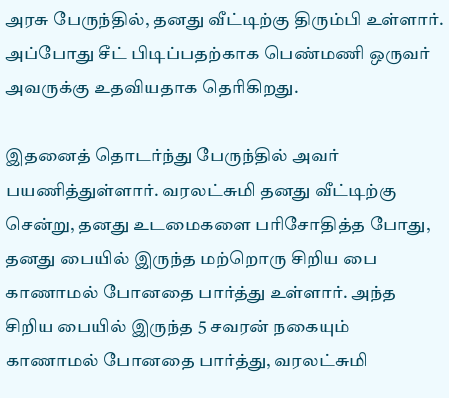அரசு பேருந்தில், தனது வீட்டிற்கு திரும்பி உள்ளார். அப்போது சீட் பிடிப்பதற்காக பெண்மணி ஒருவர் அவருக்கு உதவியதாக தெரிகிறது.

இதனைத் தொடர்ந்து பேருந்தில் அவர் பயணித்துள்ளார். வரலட்சுமி தனது வீட்டிற்கு சென்று, தனது உடமைகளை பரிசோதித்த போது, தனது பையில் இருந்த மற்றொரு சிறிய பை காணாமல் போனதை பார்த்து உள்ளார். அந்த சிறிய பையில் இருந்த 5 சவரன் நகையும் காணாமல் போனதை பார்த்து, வரலட்சுமி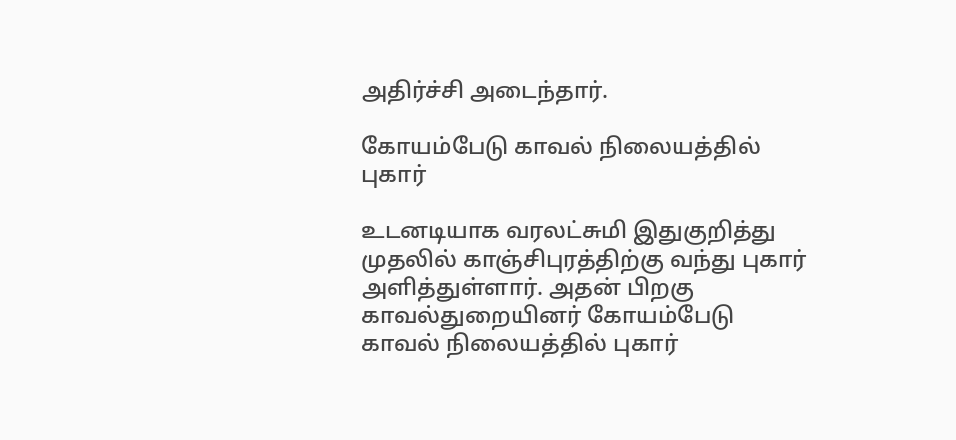அதிர்ச்சி அடைந்தார்.

கோயம்பேடு காவல் நிலையத்தில் புகார்

உடனடியாக வரலட்சுமி இதுகுறித்து முதலில் காஞ்சிபுரத்திற்கு வந்து புகார் அளித்துள்ளார். அதன் பிறகு காவல்துறையினர் கோயம்பேடு காவல் நிலையத்தில் புகார்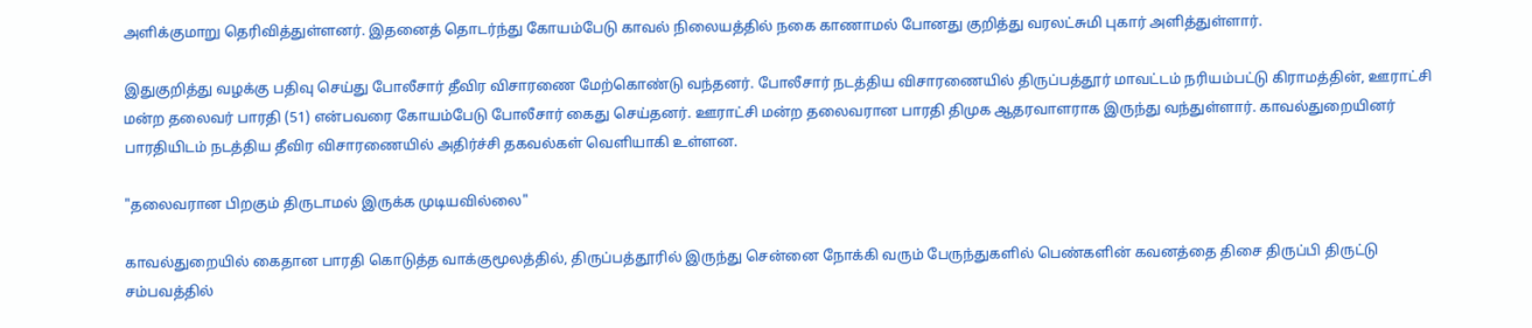அளிக்குமாறு தெரிவித்துள்ளனர். இதனைத் தொடர்ந்து கோயம்பேடு காவல் நிலையத்தில் நகை காணாமல் போனது குறித்து வரலட்சுமி புகார் அளித்துள்ளார்.

இதுகுறித்து வழக்கு பதிவு செய்து போலீசார் தீவிர விசாரணை மேற்கொண்டு வந்தனர். போலீசார் நடத்திய விசாரணையில் திருப்பத்தூர் மாவட்டம் நரியம்பட்டு கிராமத்தின், ஊராட்சி மன்ற தலைவர் பாரதி (51) என்பவரை கோயம்பேடு போலீசார் கைது செய்தனர். ஊராட்சி மன்ற தலைவரான பாரதி திமுக ஆதரவாளராக இருந்து வந்துள்ளார். காவல்துறையினர் பாரதியிடம் நடத்திய தீவிர விசாரணையில் அதிர்ச்சி தகவல்கள் வெளியாகி உள்ளன.

"தலைவரான பிறகும் திருடாமல் இருக்க முடியவில்லை"

காவல்துறையில் கைதான பாரதி கொடுத்த வாக்குமூலத்தில், திருப்பத்தூரில் இருந்து சென்னை நோக்கி வரும் பேருந்துகளில் பெண்களின் கவனத்தை திசை திருப்பி திருட்டு சம்பவத்தில்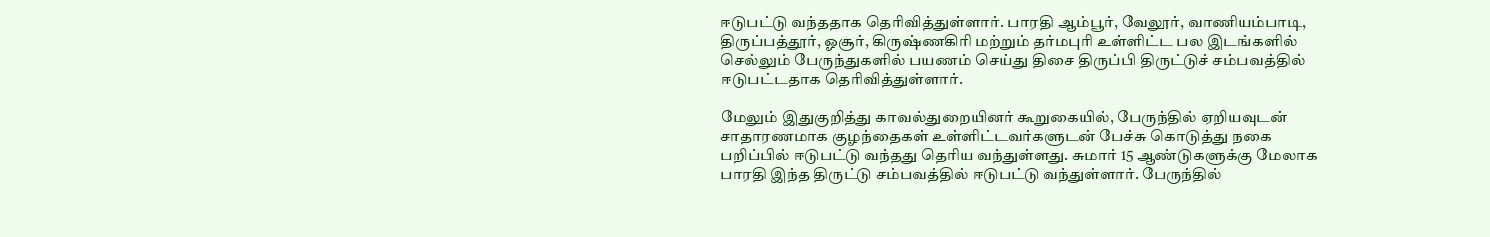ஈடுபட்டு வந்ததாக தெரிவித்துள்ளார். பாரதி ஆம்பூர், வேலூர், வாணியம்பாடி, திருப்பத்தூர், ஓசூர், கிருஷ்ணகிரி மற்றும் தர்மபுரி உள்ளிட்ட பல இடங்களில் செல்லும் பேருந்துகளில் பயணம் செய்து திசை திருப்பி திருட்டுச் சம்பவத்தில் ஈடுபட்டதாக தெரிவித்துள்ளார்.

மேலும் இதுகுறித்து காவல்துறையினர் கூறுகையில், பேருந்தில் ஏறியவுடன் சாதாரணமாக குழந்தைகள் உள்ளிட்டவர்களுடன் பேச்சு கொடுத்து நகை பறிப்பில் ஈடுபட்டு வந்தது தெரிய வந்துள்ளது. சுமார் 15 ஆண்டுகளுக்கு மேலாக பாரதி இந்த திருட்டு சம்பவத்தில் ஈடுபட்டு வந்துள்ளார். பேருந்தில்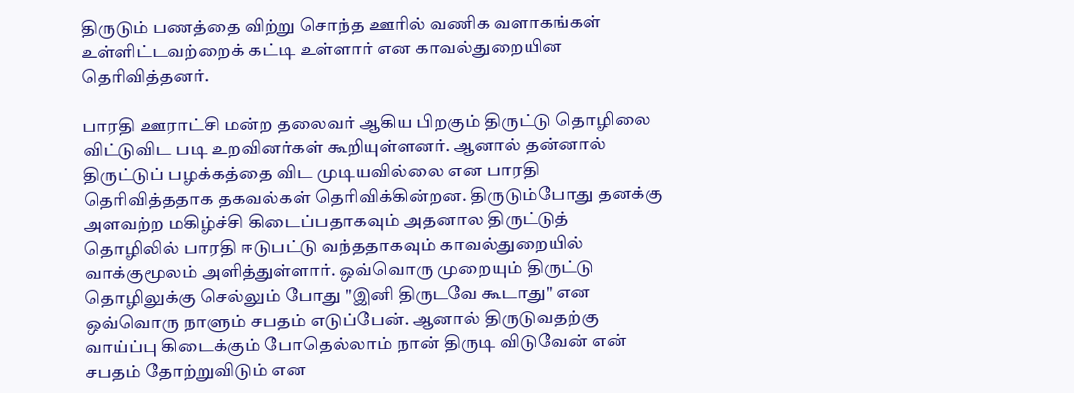திருடும் பணத்தை விற்று சொந்த ஊரில் வணிக வளாகங்கள் உள்ளிட்டவற்றைக் கட்டி உள்ளார் என காவல்துறையின தெரிவித்தனர்.

பாரதி ஊராட்சி மன்ற தலைவர் ஆகிய பிறகும் திருட்டு தொழிலை விட்டுவிட படி உறவினர்கள் கூறியுள்ளனர். ஆனால் தன்னால் திருட்டுப் பழக்கத்தை விட முடியவில்லை என பாரதி தெரிவித்ததாக தகவல்கள் தெரிவிக்கின்றன. திருடும்போது தனக்கு அளவற்ற மகிழ்ச்சி கிடைப்பதாகவும் அதனால திருட்டுத் தொழிலில் பாரதி ஈடுபட்டு வந்ததாகவும் காவல்துறையில் வாக்குமூலம் அளித்துள்ளார். ஒவ்வொரு முறையும் திருட்டு தொழிலுக்கு செல்லும் போது "இனி திருடவே கூடாது" என ஒவ்வொரு நாளும் சபதம் எடுப்பேன். ஆனால் திருடுவதற்கு வாய்ப்பு கிடைக்கும் போதெல்லாம் நான் திருடி விடுவேன் என் சபதம் தோற்றுவிடும் என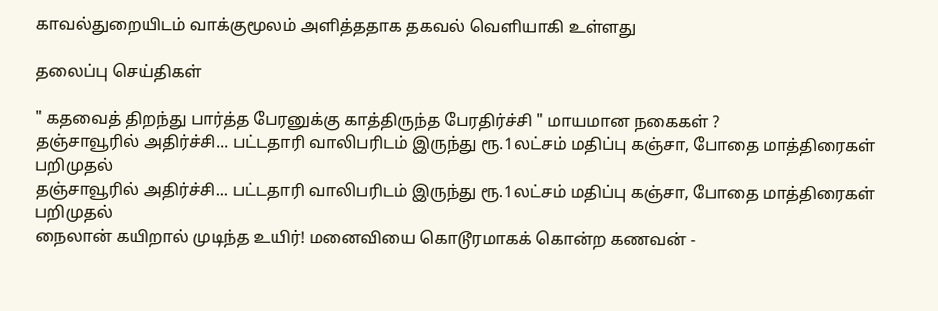காவல்துறையிடம் வாக்குமூலம் அளித்ததாக தகவல் வெளியாகி உள்ளது

தலைப்பு செய்திகள்

" கதவைத் திறந்து பார்த்த பேரனுக்கு காத்திருந்த பேரதிர்ச்சி " மாயமான நகைகள் ?
தஞ்சாவூரில் அதிர்ச்சி... பட்டதாரி வாலிபரிடம் இருந்து ரூ.1லட்சம் மதிப்பு கஞ்சா, போதை மாத்திரைகள் பறிமுதல்
தஞ்சாவூரில் அதிர்ச்சி... பட்டதாரி வாலிபரிடம் இருந்து ரூ.1லட்சம் மதிப்பு கஞ்சா, போதை மாத்திரைகள் பறிமுதல்
நைலான் கயிறால் முடிந்த உயிர்! மனைவியை கொடூரமாகக் கொன்ற கணவன் -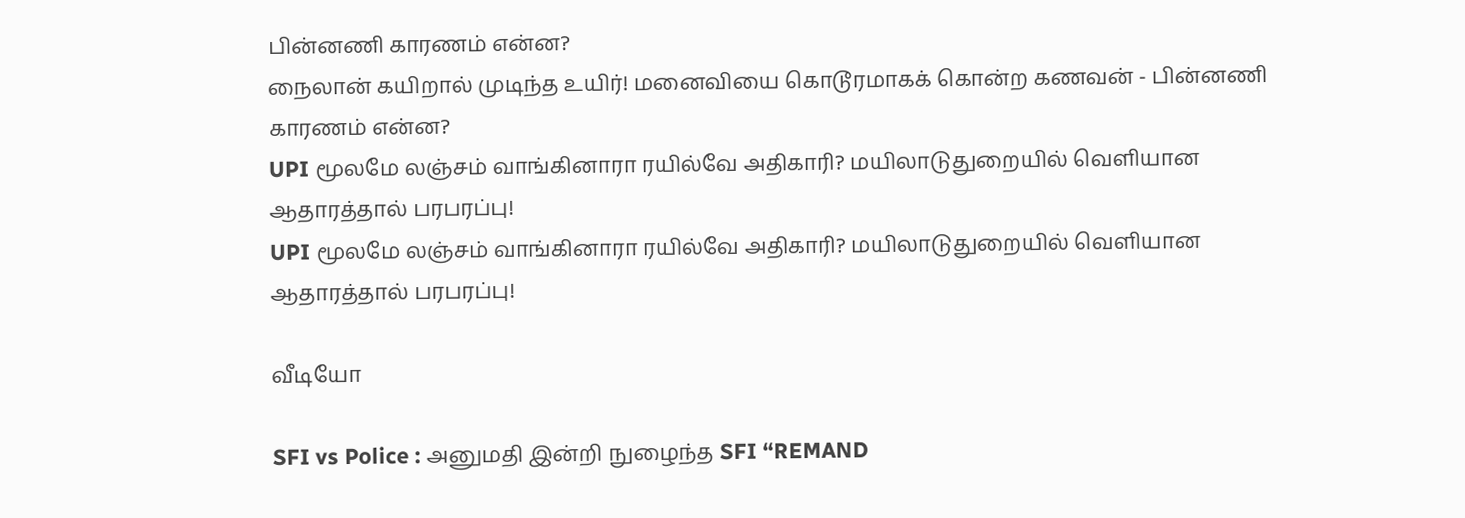பின்னணி காரணம் என்ன?
நைலான் கயிறால் முடிந்த உயிர்! மனைவியை கொடூரமாகக் கொன்ற கணவன் - பின்னணி காரணம் என்ன?
UPI மூலமே லஞ்சம் வாங்கினாரா ரயில்வே அதிகாரி? மயிலாடுதுறையில் வெளியான ஆதாரத்தால் பரபரப்பு!
UPI மூலமே லஞ்சம் வாங்கினாரா ரயில்வே அதிகாரி? மயிலாடுதுறையில் வெளியான ஆதாரத்தால் பரபரப்பு!

வீடியோ

SFI vs Police : அனுமதி இன்றி நுழைந்த SFI “REMAND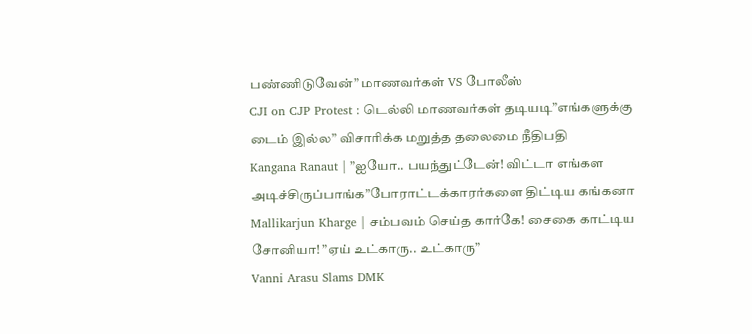பண்ணிடுவேன்” மாணவர்கள் VS போலீஸ்
CJI on CJP Protest : டெல்லி மாணவர்கள் தடியடி”எங்களுக்கு டைம் இல்ல” விசாரிக்க மறுத்த தலைமை நீதிபதி
Kangana Ranaut | ”ஐயோ.. பயந்துட்டேன்! விட்டா எங்கள அடிச்சிருப்பாங்க”போராட்டக்காரர்களை திட்டிய கங்கனா
Mallikarjun Kharge | சம்பவம் செய்த கார்கே! சைகை காட்டிய சோனியா! ”ஏய் உட்காரு.. உட்காரு”
Vanni Arasu Slams DMK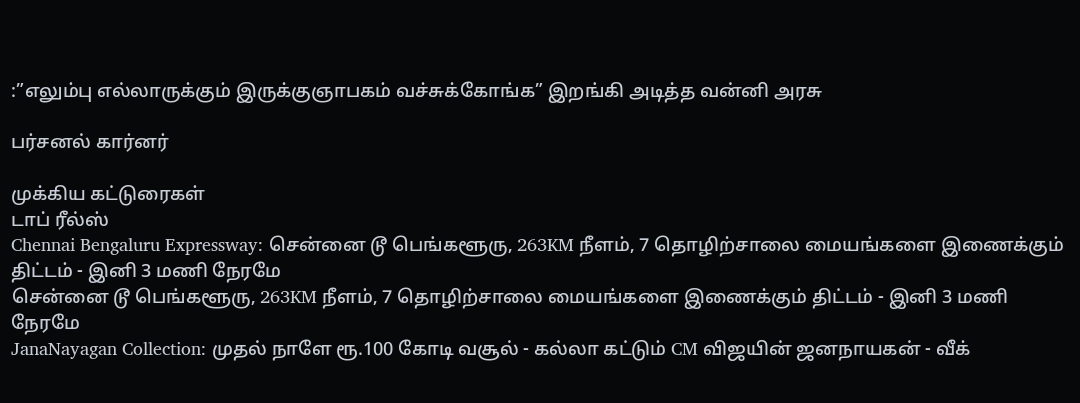:”எலும்பு எல்லாருக்கும் இருக்குஞாபகம் வச்சுக்கோங்க” இறங்கி அடித்த வன்னி அரசு

பர்சனல் கார்னர்

முக்கிய கட்டுரைகள்
டாப் ரீல்ஸ்
Chennai Bengaluru Expressway: சென்னை டூ பெங்களூரு, 263KM நீளம், 7 தொழிற்சாலை மையங்களை இணைக்கும் திட்டம் - இனி 3 மணி நேரமே
சென்னை டூ பெங்களூரு, 263KM நீளம், 7 தொழிற்சாலை மையங்களை இணைக்கும் திட்டம் - இனி 3 மணி நேரமே
JanaNayagan Collection: முதல் நாளே ரூ.100 கோடி வசூல் - கல்லா கட்டும் CM விஜயின் ஜனநாயகன் - வீக்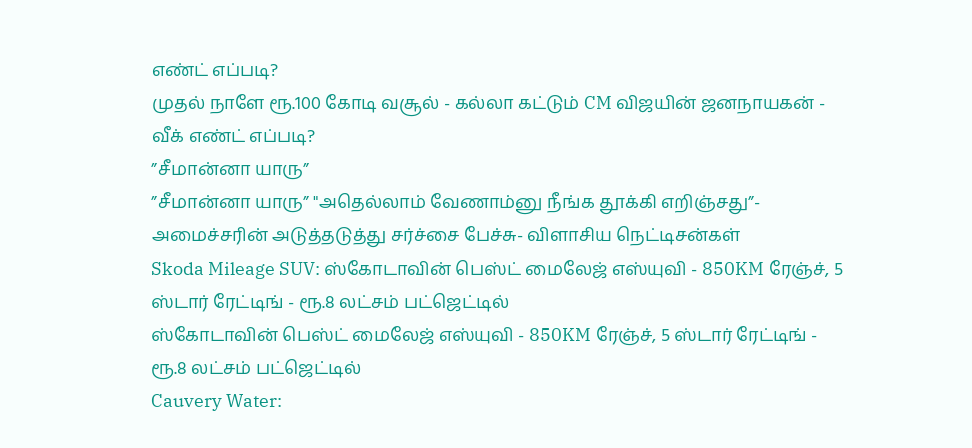எண்ட் எப்படி?
முதல் நாளே ரூ.100 கோடி வசூல் - கல்லா கட்டும் CM விஜயின் ஜனநாயகன் - வீக் எண்ட் எப்படி?
”சீமான்னா யாரு”
”சீமான்னா யாரு” "அதெல்லாம் வேணாம்னு நீங்க தூக்கி எறிஞ்சது”- அமைச்சரின் அடுத்தடுத்து சர்ச்சை பேச்சு- விளாசிய நெட்டிசன்கள்
Skoda Mileage SUV: ஸ்கோடாவின் பெஸ்ட் மைலேஜ் எஸ்யுவி - 850KM ரேஞ்ச், 5 ஸ்டார் ரேட்டிங் - ரூ.8 லட்சம் பட்ஜெட்டில்
ஸ்கோடாவின் பெஸ்ட் மைலேஜ் எஸ்யுவி - 850KM ரேஞ்ச், 5 ஸ்டார் ரேட்டிங் - ரூ.8 லட்சம் பட்ஜெட்டில்
Cauvery Water: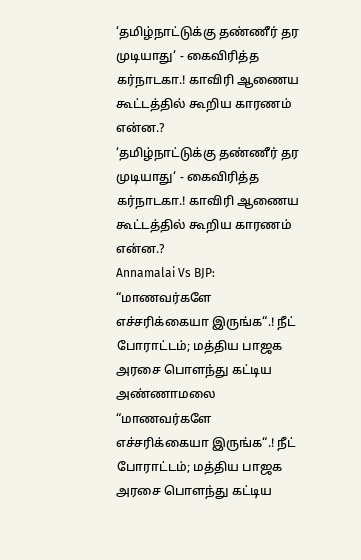‘தமிழ்நாட்டுக்கு தண்ணீர் தர முடியாது‘ - கைவிரித்த கர்நாடகா.! காவிரி ஆணைய கூட்டத்தில் கூறிய காரணம் என்ன.?
‘தமிழ்நாட்டுக்கு தண்ணீர் தர முடியாது‘ - கைவிரித்த கர்நாடகா.! காவிரி ஆணைய கூட்டத்தில் கூறிய காரணம் என்ன.?
Annamalai Vs BJP: “மாணவர்களே எச்சரிக்கையா இருங்க“.! நீட் போராட்டம்; மத்திய பாஜக அரசை பொளந்து கட்டிய அண்ணாமலை
“மாணவர்களே எச்சரிக்கையா இருங்க“.! நீட் போராட்டம்; மத்திய பாஜக அரசை பொளந்து கட்டிய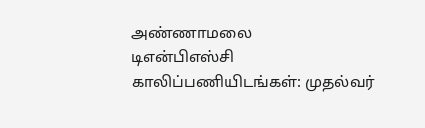அண்ணாமலை
டிஎன்பிஎஸ்சி காலிப்பணியிடங்கள்: முதல்வர்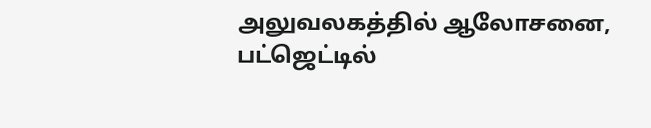அலுவலகத்தில் ஆலோசனை, பட்ஜெட்டில்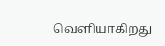வெளியாகிறது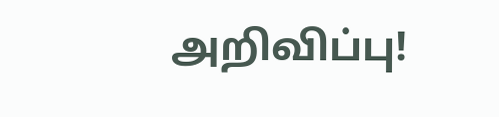அறிவிப்பு!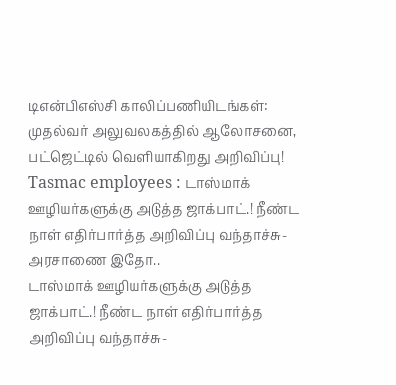டிஎன்பிஎஸ்சி காலிப்பணியிடங்கள்: முதல்வர் அலுவலகத்தில் ஆலோசனை, பட்ஜெட்டில் வெளியாகிறது அறிவிப்பு!
Tasmac employees : டாஸ்மாக் ஊழியர்களுக்கு அடுத்த ஜாக்பாட்.! நீண்ட நாள் எதிர்பார்த்த அறிவிப்பு வந்தாச்சு- அரசாணை இதோ..
டாஸ்மாக் ஊழியர்களுக்கு அடுத்த ஜாக்பாட்.! நீண்ட நாள் எதிர்பார்த்த அறிவிப்பு வந்தாச்சு-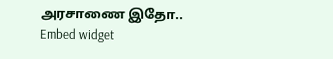அரசாணை இதோ..
Embed widget